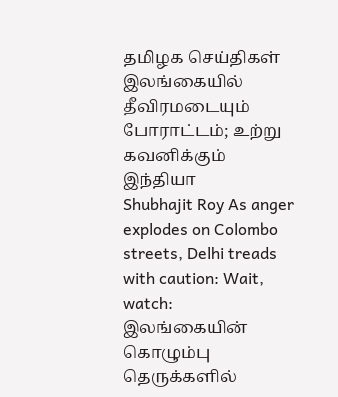தமிழக செய்திகள்
இலங்கையில் தீவிரமடையும் போராட்டம்; உற்று கவனிக்கும் இந்தியா
Shubhajit Roy As anger explodes on Colombo streets, Delhi treads with caution: Wait, watch: இலங்கையின் கொழும்பு தெருக்களில்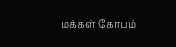மக்கள் கோபம்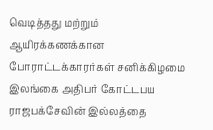வெடித்தது மற்றும் ஆயிரக்கணக்கான போராட்டக்காரர்கள் சனிக்கிழமை இலங்கை அதிபர் கோட்டபய ராஜபக்சேவின் இல்லத்தை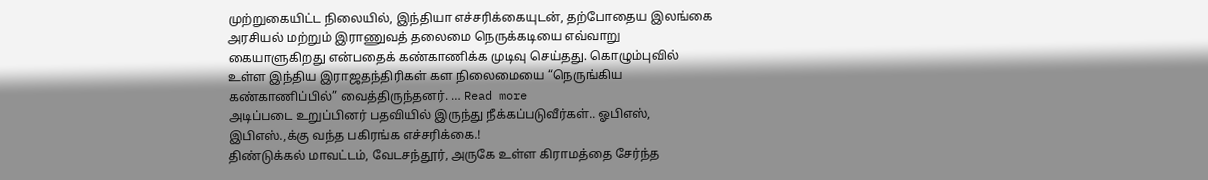முற்றுகையிட்ட நிலையில், இந்தியா எச்சரிக்கையுடன், தற்போதைய இலங்கை அரசியல் மற்றும் இராணுவத் தலைமை நெருக்கடியை எவ்வாறு கையாளுகிறது என்பதைக் கண்காணிக்க முடிவு செய்தது. கொழும்புவில் உள்ள இந்திய இராஜதந்திரிகள் கள நிலைமையை “நெருங்கிய கண்காணிப்பில்” வைத்திருந்தனர். … Read more
அடிப்படை உறுப்பினர் பதவியில் இருந்து நீக்கப்படுவீர்கள்.. ஓபிஎஸ், இபிஎஸ்.,க்கு வந்த பகிரங்க எச்சரிக்கை.!
திண்டுக்கல் மாவட்டம், வேடசந்தூர், அருகே உள்ள கிராமத்தை சேர்ந்த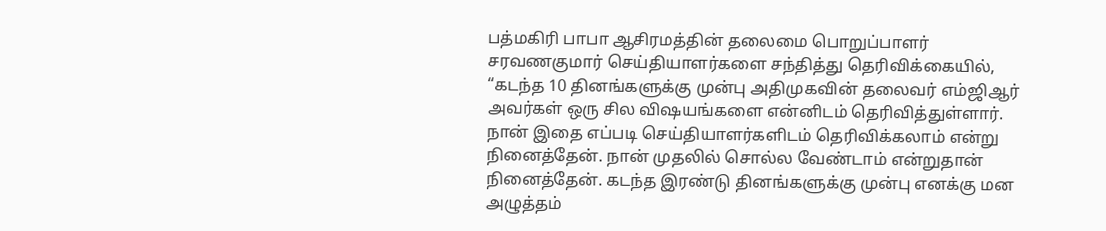பத்மகிரி பாபா ஆசிரமத்தின் தலைமை பொறுப்பாளர் சரவணகுமார் செய்தியாளர்களை சந்தித்து தெரிவிக்கையில், “கடந்த 10 தினங்களுக்கு முன்பு அதிமுகவின் தலைவர் எம்ஜிஆர் அவர்கள் ஒரு சில விஷயங்களை என்னிடம் தெரிவித்துள்ளார். நான் இதை எப்படி செய்தியாளர்களிடம் தெரிவிக்கலாம் என்று நினைத்தேன். நான் முதலில் சொல்ல வேண்டாம் என்றுதான் நினைத்தேன். கடந்த இரண்டு தினங்களுக்கு முன்பு எனக்கு மன அழுத்தம்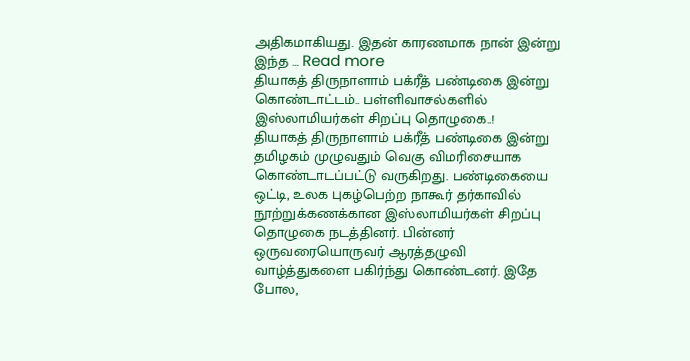அதிகமாகியது. இதன் காரணமாக நான் இன்று இந்த … Read more
தியாகத் திருநாளாம் பக்ரீத் பண்டிகை இன்று கொண்டாட்டம்.. பள்ளிவாசல்களில் இஸ்லாமியர்கள் சிறப்பு தொழுகை..!
தியாகத் திருநாளாம் பக்ரீத் பண்டிகை இன்று தமிழகம் முழுவதும் வெகு விமரிசையாக கொண்டாடப்பட்டு வருகிறது. பண்டிகையை ஒட்டி, உலக புகழ்பெற்ற நாகூர் தர்காவில் நூற்றுக்கணக்கான இஸ்லாமியர்கள் சிறப்பு தொழுகை நடத்தினர். பின்னர் ஒருவரையொருவர் ஆரத்தழுவி வாழ்த்துகளை பகிர்ந்து கொண்டனர். இதே போல,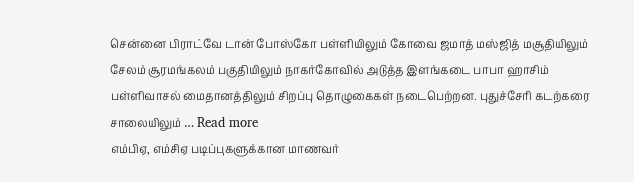சென்னை பிராட்வே டான் போஸ்கோ பள்ளியிலும் கோவை ஜமாத் மஸ்ஜித் மசூதியிலும் சேலம் சூரமங்கலம் பகுதியிலும் நாகர்கோவில் அடுத்த இளங்கடை பாபா ஹாசிம் பள்ளிவாசல் மைதானத்திலும் சிறப்பு தொழுகைகள் நடைபெற்றன. புதுச்சேரி கடற்கரை சாலையிலும் … Read more
எம்பிஏ, எம்சிஏ படிப்புகளுக்கான மாணவர்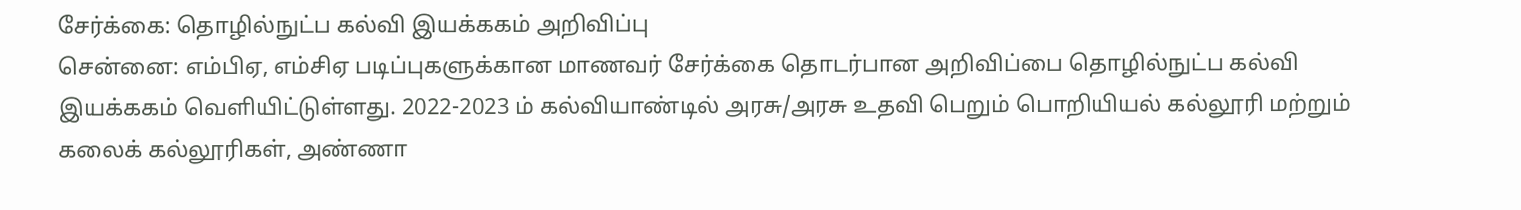சேர்க்கை: தொழில்நுட்ப கல்வி இயக்ககம் அறிவிப்பு
சென்னை: எம்பிஏ, எம்சிஏ படிப்புகளுக்கான மாணவர் சேர்க்கை தொடர்பான அறிவிப்பை தொழில்நுட்ப கல்வி இயக்ககம் வெளியிட்டுள்ளது. 2022-2023 ம் கல்வியாண்டில் அரசு/அரசு உதவி பெறும் பொறியியல் கல்லூரி மற்றும் கலைக் கல்லூரிகள், அண்ணா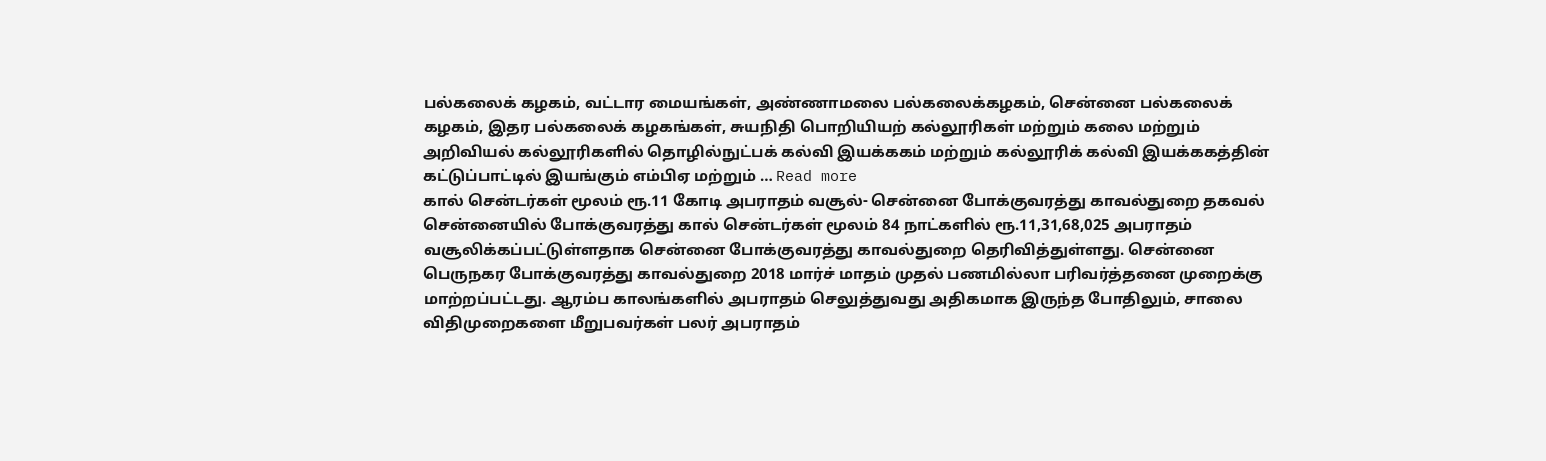பல்கலைக் கழகம், வட்டார மையங்கள், அண்ணாமலை பல்கலைக்கழகம், சென்னை பல்கலைக் கழகம், இதர பல்கலைக் கழகங்கள், சுயநிதி பொறியியற் கல்லூரிகள் மற்றும் கலை மற்றும் அறிவியல் கல்லூரிகளில் தொழில்நுட்பக் கல்வி இயக்ககம் மற்றும் கல்லூரிக் கல்வி இயக்ககத்தின் கட்டுப்பாட்டில் இயங்கும் எம்பிஏ மற்றும் … Read more
கால் சென்டர்கள் மூலம் ரூ.11 கோடி அபராதம் வசூல்- சென்னை போக்குவரத்து காவல்துறை தகவல்
சென்னையில் போக்குவரத்து கால் சென்டர்கள் மூலம் 84 நாட்களில் ரூ.11,31,68,025 அபராதம் வசூலிக்கப்பட்டுள்ளதாக சென்னை போக்குவரத்து காவல்துறை தெரிவித்துள்ளது. சென்னை பெருநகர போக்குவரத்து காவல்துறை 2018 மார்ச் மாதம் முதல் பணமில்லா பரிவர்த்தனை முறைக்கு மாற்றப்பட்டது. ஆரம்ப காலங்களில் அபராதம் செலுத்துவது அதிகமாக இருந்த போதிலும், சாலை விதிமுறைகளை மீறுபவர்கள் பலர் அபராதம்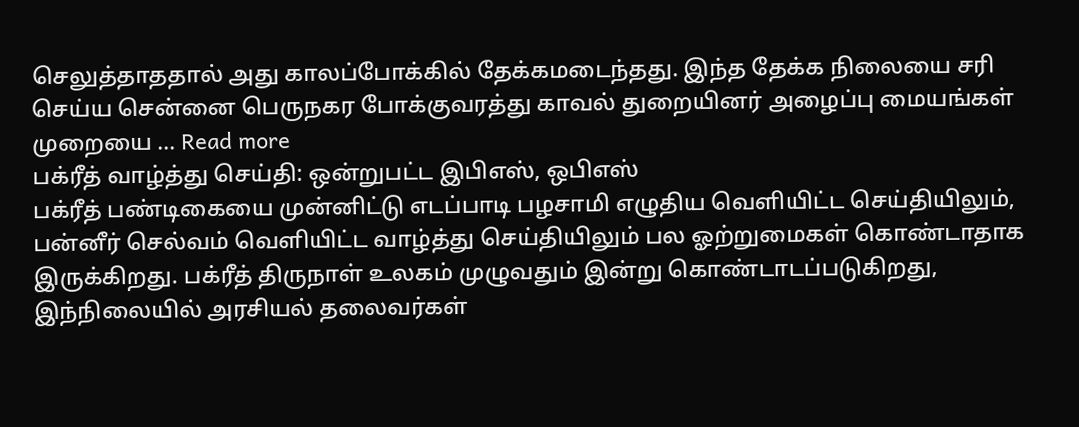செலுத்தாததால் அது காலப்போக்கில் தேக்கமடைந்தது. இந்த தேக்க நிலையை சரி செய்ய சென்னை பெருநகர போக்குவரத்து காவல் துறையினர் அழைப்பு மையங்கள் முறையை … Read more
பக்ரீத் வாழ்த்து செய்தி: ஒன்றுபட்ட இபிஎஸ், ஒபிஎஸ்
பக்ரீத் பண்டிகையை முன்னிட்டு எடப்பாடி பழசாமி எழுதிய வெளியிட்ட செய்தியிலும், பன்னீர் செல்வம் வெளியிட்ட வாழ்த்து செய்தியிலும் பல ஓற்றுமைகள் கொண்டாதாக இருக்கிறது. பக்ரீத் திருநாள் உலகம் முழுவதும் இன்று கொண்டாடப்படுகிறது, இந்நிலையில் அரசியல் தலைவர்கள்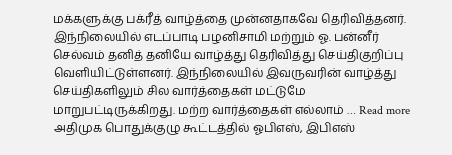மக்களுக்கு பக்ரீத் வாழ்த்தை முன்னதாகவே தெரிவித்தனர். இந்நிலையில் எடப்பாடி பழனிசாமி மற்றும் ஓ. பன்னீர் செல்வம் தனித் தனியே வாழ்த்து தெரிவித்து செய்திகுறிப்பு வெளியிட்டுள்ளனர். இந்நிலையில் இவருவரின் வாழ்த்து செய்திகளிலும் சில வார்த்தைகள் மட்டுமே மாறுபட்டிருக்கிறது. மற்ற வார்த்தைகள் எல்லாம் … Read more
அதிமுக பொதுக்குழு கூட்டத்தில் ஓபிஎஸ், இபிஎஸ்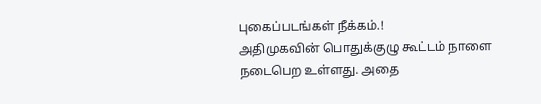புகைப்படங்கள் நீக்கம்.!
அதிமுகவின் பொதுக்குழு கூட்டம் நாளை நடைபெற உள்ளது. அதை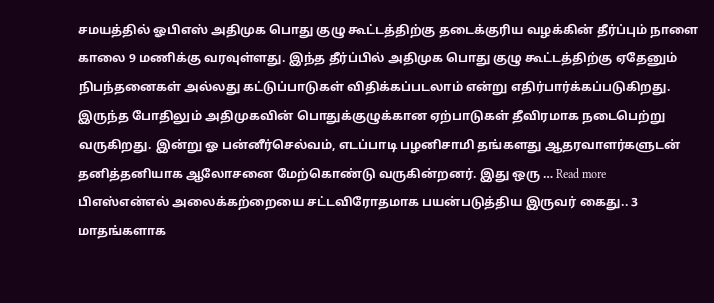சமயத்தில் ஓபிஎஸ் அதிமுக பொது குழு கூட்டத்திற்கு தடைக்குரிய வழக்கின் தீர்ப்பும் நாளை காலை 9 மணிக்கு வரவுள்ளது. இந்த தீர்ப்பில் அதிமுக பொது குழு கூட்டத்திற்கு ஏதேனும் நிபந்தனைகள் அல்லது கட்டுப்பாடுகள் விதிக்கப்படலாம் என்று எதிர்பார்க்கப்படுகிறது. இருந்த போதிலும் அதிமுகவின் பொதுக்குழுக்கான ஏற்பாடுகள் தீவிரமாக நடைபெற்று வருகிறது. இன்று ஓ பன்னீர்செல்வம், எடப்பாடி பழனிசாமி தங்களது ஆதரவாளர்களுடன் தனித்தனியாக ஆலோசனை மேற்கொண்டு வருகின்றனர். இது ஒரு … Read more
பிஎஸ்என்எல் அலைக்கற்றையை சட்டவிரோதமாக பயன்படுத்திய இருவர் கைது.. 3 மாதங்களாக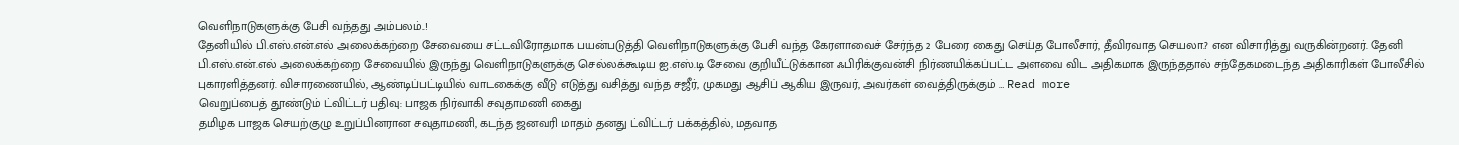வெளிநாடுகளுக்கு பேசி வந்தது அம்பலம்..!
தேனியில் பி.எஸ்.என்.எல் அலைக்கற்றை சேவையை சட்டவிரோதமாக பயன்படுத்தி வெளிநாடுகளுக்கு பேசி வந்த கேரளாவைச் சேர்ந்த 2 பேரை கைது செய்த போலீசார், தீவிரவாத செயலா.? என விசாரித்து வருகின்றனர். தேனி பி.எஸ்.என்.எல் அலைக்கற்றை சேவையில் இருந்து வெளிநாடுகளுக்கு செல்லக்கூடிய ஐ.எஸ்.டி சேவை குறியீட்டுக்கான ஃபிரிக்குவன்சி நிர்ணயிக்கப்பட்ட அளவை விட அதிகமாக இருந்ததால் சந்தேகமடைந்த அதிகாரிகள் போலீசில் புகாரளித்தனர். விசாரணையில், ஆண்டிப்பட்டியில் வாடகைக்கு வீடு எடுத்து வசித்து வந்த சஜீர், முகமது ஆசிப் ஆகிய இருவர், அவர்கள் வைத்திருக்கும் … Read more
வெறுப்பைத் தூண்டும் ட்விட்டர் பதிவு: பாஜக நிர்வாகி சவுதாமணி கைது
தமிழக பாஜக செயற்குழு உறுப்பினரான சவுதாமணி, கடந்த ஜனவரி மாதம் தனது ட்விட்டர் பக்கத்தில், மதவாத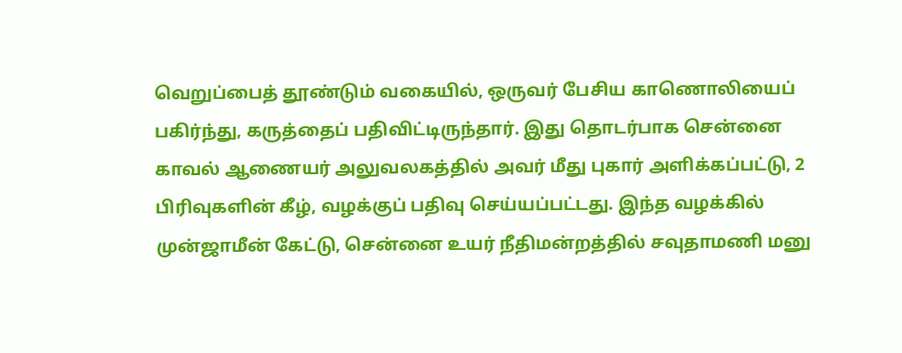வெறுப்பைத் தூண்டும் வகையில், ஒருவர் பேசிய காணொலியைப் பகிர்ந்து, கருத்தைப் பதிவிட்டிருந்தார். இது தொடர்பாக சென்னை காவல் ஆணையர் அலுவலகத்தில் அவர் மீது புகார் அளிக்கப்பட்டு, 2 பிரிவுகளின் கீழ், வழக்குப் பதிவு செய்யப்பட்டது. இந்த வழக்கில் முன்ஜாமீன் கேட்டு, சென்னை உயர் நீதிமன்றத்தில் சவுதாமணி மனு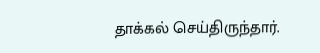தாக்கல் செய்திருந்தார்.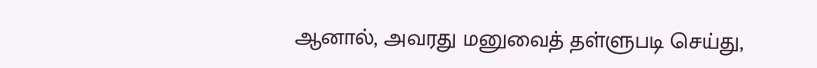ஆனால், அவரது மனுவைத் தள்ளுபடி செய்து,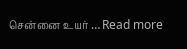சென்னை உயர் … Read more